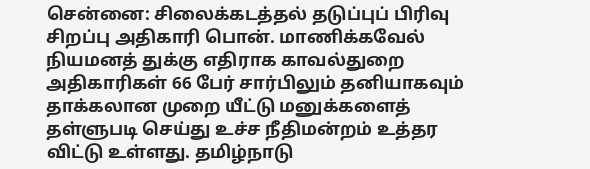சென்னை: சிலைக்கடத்தல் தடுப்புப் பிரிவு சிறப்பு அதிகாரி பொன். மாணிக்கவேல் நியமனத் துக்கு எதிராக காவல்துறை அதிகாரிகள் 66 பேர் சார்பிலும் தனியாகவும் தாக்கலான முறை யீட்டு மனுக்களைத் தள்ளுபடி செய்து உச்ச நீதிமன்றம் உத்தர விட்டு உள்ளது. தமிழ்நாடு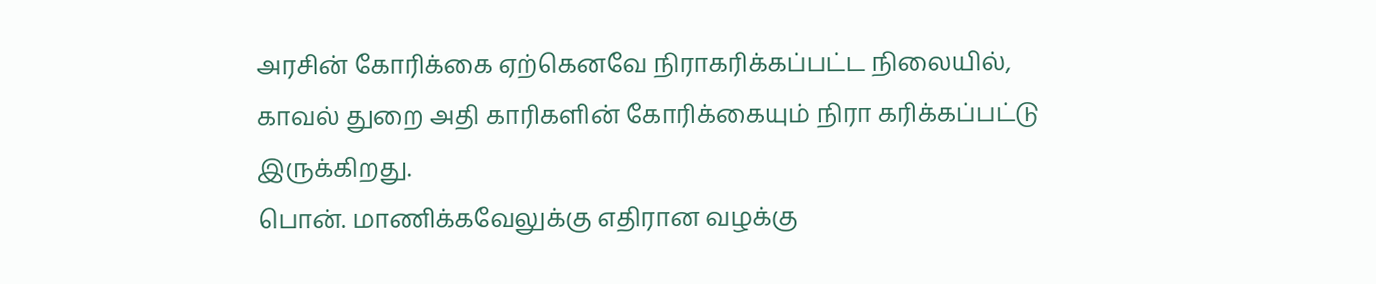அரசின் கோரிக்கை ஏற்கெனவே நிராகரிக்கப்பட்ட நிலையில், காவல் துறை அதி காரிகளின் கோரிக்கையும் நிரா கரிக்கப்பட்டு இருக்கிறது.
பொன். மாணிக்கவேலுக்கு எதிரான வழக்கு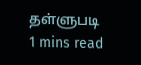தள்ளுபடி
1 mins read